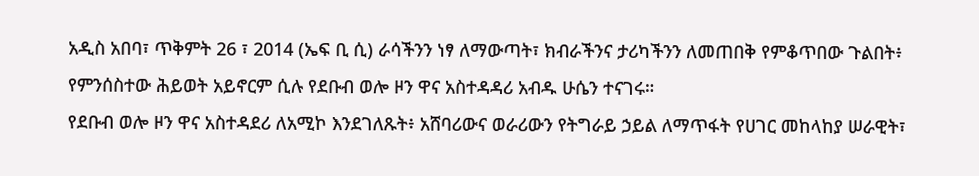አዲስ አበባ፣ ጥቅምት 26 ፣ 2014 (ኤፍ ቢ ሲ) ራሳችንን ነፃ ለማውጣት፣ ክብራችንና ታሪካችንን ለመጠበቅ የምቆጥበው ጉልበት፥ የምንሰስተው ሕይወት አይኖርም ሲሉ የደቡብ ወሎ ዞን ዋና አስተዳዳሪ አብዱ ሁሴን ተናገሩ።
የደቡብ ወሎ ዞን ዋና አስተዳደሪ ለአሚኮ እንደገለጹት፥ አሸባሪውና ወራሪውን የትግራይ ኃይል ለማጥፋት የሀገር መከላከያ ሠራዊት፣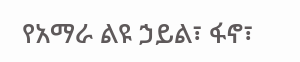የአማራ ልዩ ኃይል፣ ፋኖ፣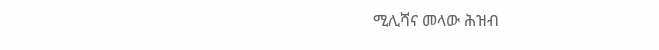ሚሊሻና መላው ሕዝብ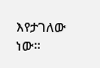እየታገለው ነው።